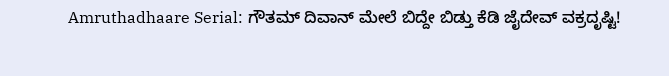Amruthadhaare Serial: ಗೌತಮ್ ದಿವಾನ್ ಮೇಲೆ ಬಿದ್ದೇ ಬಿಡ್ತು ಕೆಡಿ ಜೈದೇವ್ ವಕ್ರದೃಷ್ಟಿ!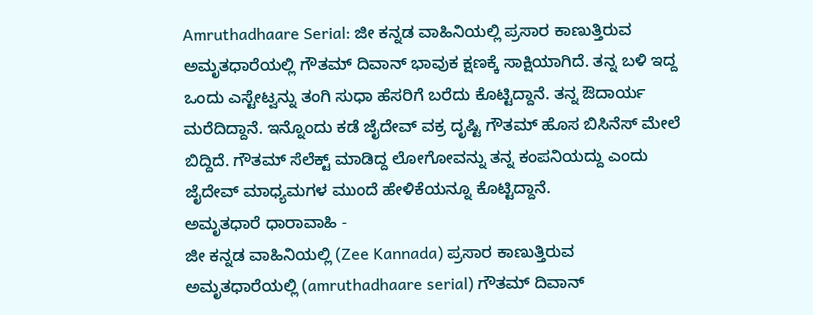Amruthadhaare Serial: ಜೀ ಕನ್ನಡ ವಾಹಿನಿಯಲ್ಲಿ ಪ್ರಸಾರ ಕಾಣುತ್ತಿರುವ ಅಮೃತಧಾರೆಯಲ್ಲಿ ಗೌತಮ್ ದಿವಾನ್ ಭಾವುಕ ಕ್ಷಣಕ್ಕೆ ಸಾಕ್ಷಿಯಾಗಿದೆ. ತನ್ನ ಬಳಿ ಇದ್ದ ಒಂದು ಎಸ್ಟೇಟ್ವನ್ನು ತಂಗಿ ಸುಧಾ ಹೆಸರಿಗೆ ಬರೆದು ಕೊಟ್ಟಿದ್ದಾನೆ. ತನ್ನ ಔದಾರ್ಯ ಮರೆದಿದ್ದಾನೆ. ಇನ್ನೊಂದು ಕಡೆ ಜೈದೇವ್ ವಕ್ರ ದೃಷ್ಟಿ ಗೌತಮ್ ಹೊಸ ಬಿಸಿನೆಸ್ ಮೇಲೆ ಬಿದ್ದಿದೆ. ಗೌತಮ್ ಸೆಲೆಕ್ಟ್ ಮಾಡಿದ್ದ ಲೋಗೋವನ್ನು ತನ್ನ ಕಂಪನಿಯದ್ದು ಎಂದು ಜೈದೇವ್ ಮಾಧ್ಯಮಗಳ ಮುಂದೆ ಹೇಳಿಕೆಯನ್ನೂ ಕೊಟ್ಟಿದ್ದಾನೆ.
ಅಮೃತಧಾರೆ ಧಾರಾವಾಹಿ -
ಜೀ ಕನ್ನಡ ವಾಹಿನಿಯಲ್ಲಿ (Zee Kannada) ಪ್ರಸಾರ ಕಾಣುತ್ತಿರುವ ಅಮೃತಧಾರೆಯಲ್ಲಿ (amruthadhaare serial) ಗೌತಮ್ ದಿವಾನ್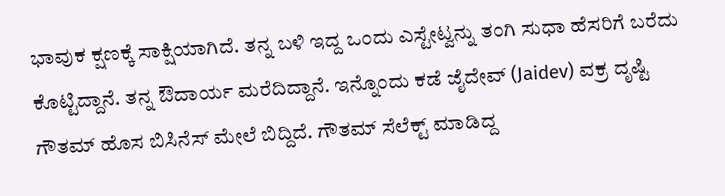ಭಾವುಕ ಕ್ಷಣಕ್ಕೆ ಸಾಕ್ಷಿಯಾಗಿದೆ. ತನ್ನ ಬಳಿ ಇದ್ದ ಒಂದು ಎಸ್ಟೇಟ್ವನ್ನು ತಂಗಿ ಸುಧಾ ಹೆಸರಿಗೆ ಬರೆದು ಕೊಟ್ಟಿದ್ದಾನೆ. ತನ್ನ ಔದಾರ್ಯ ಮರೆದಿದ್ದಾನೆ. ಇನ್ನೊಂದು ಕಡೆ ಜೈದೇವ್ (Jaidev) ವಕ್ರ ದೃಷ್ಟಿ ಗೌತಮ್ ಹೊಸ ಬಿಸಿನೆಸ್ ಮೇಲೆ ಬಿದ್ದಿದೆ. ಗೌತಮ್ ಸೆಲೆಕ್ಟ್ ಮಾಡಿದ್ದ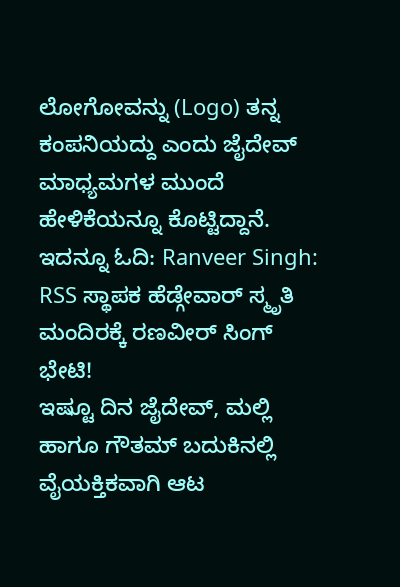ಲೋಗೋವನ್ನು (Logo) ತನ್ನ ಕಂಪನಿಯದ್ದು ಎಂದು ಜೈದೇವ್ ಮಾಧ್ಯಮಗಳ ಮುಂದೆ ಹೇಳಿಕೆಯನ್ನೂ ಕೊಟ್ಟಿದ್ದಾನೆ.
ಇದನ್ನೂ ಓದಿ: Ranveer Singh: RSS ಸ್ಥಾಪಕ ಹೆಡ್ಗೇವಾರ್ ಸ್ಮೃತಿ ಮಂದಿರಕ್ಕೆ ರಣವೀರ್ ಸಿಂಗ್ ಭೇಟಿ!
ಇಷ್ಟೂ ದಿನ ಜೈದೇವ್, ಮಲ್ಲಿ ಹಾಗೂ ಗೌತಮ್ ಬದುಕಿನಲ್ಲಿ ವೈಯಕ್ತಿಕವಾಗಿ ಆಟ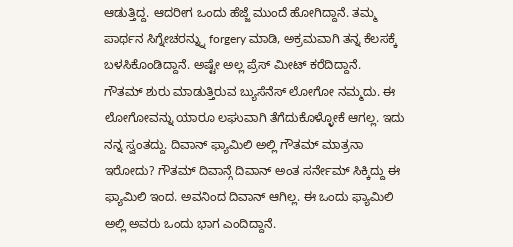ಆಡುತ್ತಿದ್ದ. ಆದರೀಗ ಒಂದು ಹೆಜ್ಜೆ ಮುಂದೆ ಹೋಗಿದ್ದಾನೆ. ತಮ್ಮ ಪಾರ್ಥನ ಸಿಗ್ನೇಚರನ್ನ್ನು forgery ಮಾಡಿ, ಅಕ್ರಮವಾಗಿ ತನ್ನ ಕೆಲಸಕ್ಕೆ ಬಳಸಿಕೊಂಡಿದ್ದಾನೆ. ಅಷ್ಟೇ ಅಲ್ಲ ಪ್ರೆಸ್ ಮೀಟ್ ಕರೆದಿದ್ದಾನೆ.
ಗೌತಮ್ ಶುರು ಮಾಡುತ್ತಿರುವ ಬ್ಯುಸೆನೆಸ್ ಲೋಗೋ ನಮ್ಮದು. ಈ ಲೋಗೋವನ್ನು ಯಾರೂ ಲಘುವಾಗಿ ತೆಗೆದುಕೊಳ್ಳೋಕೆ ಆಗಲ್ಲ. ಇದು ನನ್ನ ಸ್ವಂತದ್ದು. ದಿವಾನ್ ಫ್ಯಾಮಿಲಿ ಅಲ್ಲಿ ಗೌತಮ್ ಮಾತ್ರನಾ ಇರೋದು? ಗೌತಮ್ ದಿವಾನ್ಗೆ ದಿವಾನ್ ಅಂತ ಸರ್ನೇಮ್ ಸಿಕ್ಕಿದ್ದು ಈ ಫ್ಯಾಮಿಲಿ ಇಂದ. ಅವನಿಂದ ದಿವಾನ್ ಆಗಿಲ್ಲ. ಈ ಒಂದು ಫ್ಯಾಮಿಲಿ ಅಲ್ಲಿ ಅವರು ಒಂದು ಭಾಗ ಎಂದಿದ್ದಾನೆ.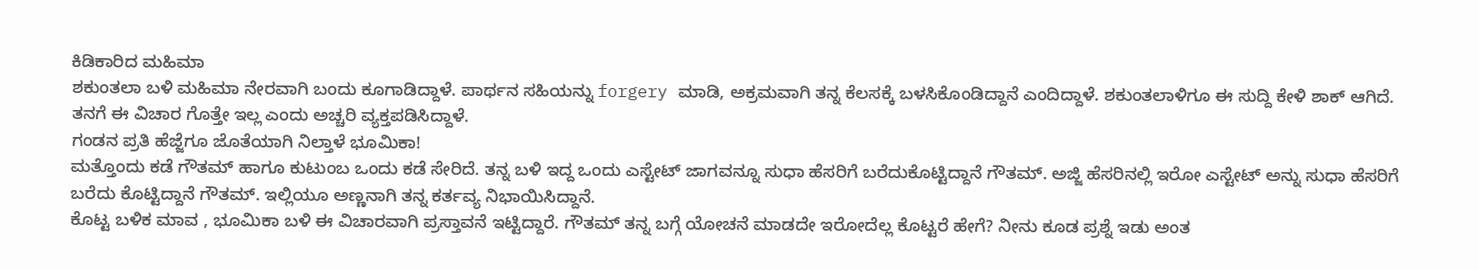ಕಿಡಿಕಾರಿದ ಮಹಿಮಾ
ಶಕುಂತಲಾ ಬಳಿ ಮಹಿಮಾ ನೇರವಾಗಿ ಬಂದು ಕೂಗಾಡಿದ್ದಾಳೆ. ಪಾರ್ಥನ ಸಹಿಯನ್ನು forgery ಮಾಡಿ, ಅಕ್ರಮವಾಗಿ ತನ್ನ ಕೆಲಸಕ್ಕೆ ಬಳಸಿಕೊಂಡಿದ್ದಾನೆ ಎಂದಿದ್ದಾಳೆ. ಶಕುಂತಲಾಳಿಗೂ ಈ ಸುದ್ದಿ ಕೇಳಿ ಶಾಕ್ ಆಗಿದೆ. ತನಗೆ ಈ ವಿಚಾರ ಗೊತ್ತೇ ಇಲ್ಲ ಎಂದು ಅಚ್ಚರಿ ವ್ಯಕ್ತಪಡಿಸಿದ್ದಾಳೆ.
ಗಂಡನ ಪ್ರತಿ ಹೆಜ್ಜೆಗೂ ಜೊತೆಯಾಗಿ ನಿಲ್ತಾಳೆ ಭೂಮಿಕಾ!
ಮತ್ತೊಂದು ಕಡೆ ಗೌತಮ್ ಹಾಗೂ ಕುಟುಂಬ ಒಂದು ಕಡೆ ಸೇರಿದೆ. ತನ್ನ ಬಳಿ ಇದ್ದ ಒಂದು ಎಸ್ಟೇಟ್ ಜಾಗವನ್ನೂ ಸುಧಾ ಹೆಸರಿಗೆ ಬರೆದುಕೊಟ್ಟಿದ್ದಾನೆ ಗೌತಮ್. ಅಜ್ಜಿ ಹೆಸರಿನಲ್ಲಿ ಇರೋ ಎಸ್ಟೇಟ್ ಅನ್ನು ಸುಧಾ ಹೆಸರಿಗೆ ಬರೆದು ಕೊಟ್ಟಿದ್ದಾನೆ ಗೌತಮ್. ಇಲ್ಲಿಯೂ ಅಣ್ಣನಾಗಿ ತನ್ನ ಕರ್ತವ್ಯ ನಿಭಾಯಿಸಿದ್ದಾನೆ.
ಕೊಟ್ಟ ಬಳಿಕ ಮಾವ , ಭೂಮಿಕಾ ಬಳಿ ಈ ವಿಚಾರವಾಗಿ ಪ್ರಸ್ತಾವನೆ ಇಟ್ಟಿದ್ದಾರೆ. ಗೌತಮ್ ತನ್ನ ಬಗ್ಗೆ ಯೋಚನೆ ಮಾಡದೇ ಇರೋದೆಲ್ಲ ಕೊಟ್ಟರೆ ಹೇಗೆ? ನೀನು ಕೂಡ ಪ್ರಶ್ನೆ ಇಡು ಅಂತ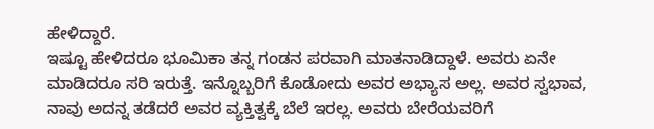ಹೇಳಿದ್ದಾರೆ.
ಇಷ್ಟೂ ಹೇಳಿದರೂ ಭೂಮಿಕಾ ತನ್ನ ಗಂಡನ ಪರವಾಗಿ ಮಾತನಾಡಿದ್ದಾಳೆ. ಅವರು ಏನೇ ಮಾಡಿದರೂ ಸರಿ ಇರುತ್ತೆ. ಇನ್ನೊಬ್ಬರಿಗೆ ಕೊಡೋದು ಅವರ ಅಭ್ಯಾಸ ಅಲ್ಲ. ಅವರ ಸ್ವಭಾವ, ನಾವು ಅದನ್ನ ತಡೆದರೆ ಅವರ ವ್ಯಕ್ತಿತ್ವಕ್ಕೆ ಬೆಲೆ ಇರಲ್ಲ. ಅವರು ಬೇರೆಯವರಿಗೆ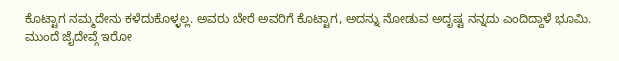ಕೊಟ್ಟಾಗ ನಮ್ಮದೇನು ಕಳೆದುಕೊಳ್ಳಲ್ಲ. ಅವರು ಬೇರೆ ಅವರಿಗೆ ಕೊಟ್ಟಾಗ, ಅದನ್ನು ನೋಡುವ ಅದೃಷ್ಟ ನನ್ನದು ಎಂದಿದ್ದಾಳೆ ಭೂಮಿ.
ಮುಂದೆ ಜೈದೇವ್ಗೆ ಇರೋ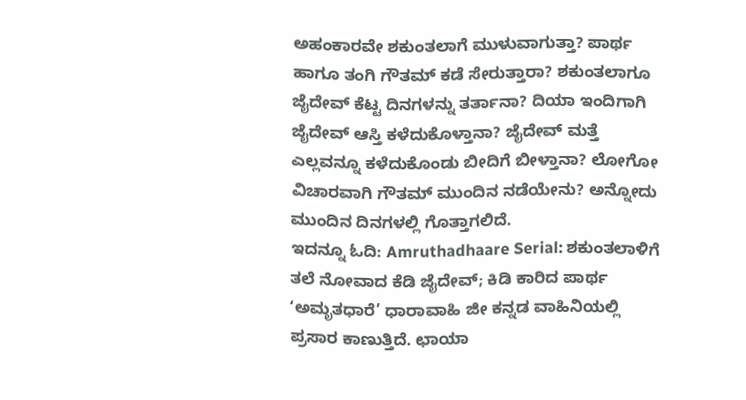ಅಹಂಕಾರವೇ ಶಕುಂತಲಾಗೆ ಮುಳುವಾಗುತ್ತಾ? ಪಾರ್ಥ ಹಾಗೂ ತಂಗಿ ಗೌತಮ್ ಕಡೆ ಸೇರುತ್ತಾರಾ? ಶಕುಂತಲಾಗೂ ಜೈದೇವ್ ಕೆಟ್ಟ ದಿನಗಳನ್ನು ತರ್ತಾನಾ? ದಿಯಾ ಇಂದಿಗಾಗಿ ಜೈದೇವ್ ಆಸ್ತಿ ಕಳೆದುಕೊಳ್ತಾನಾ? ಜೈದೇವ್ ಮತ್ತೆ ಎಲ್ಲವನ್ನೂ ಕಳೆದುಕೊಂಡು ಬೀದಿಗೆ ಬೀಳ್ತಾನಾ? ಲೋಗೋ ವಿಚಾರವಾಗಿ ಗೌತಮ್ ಮುಂದಿನ ನಡೆಯೇನು? ಅನ್ನೋದು ಮುಂದಿನ ದಿನಗಳಲ್ಲಿ ಗೊತ್ತಾಗಲಿದೆ.
ಇದನ್ನೂ ಓದಿ: Amruthadhaare Serial: ಶಕುಂತಲಾಳಿಗೆ ತಲೆ ನೋವಾದ ಕೆಡಿ ಜೈದೇವ್; ಕಿಡಿ ಕಾರಿದ ಪಾರ್ಥ
ʻಅಮೃತಧಾರೆ’ ಧಾರಾವಾಹಿ ಜೀ ಕನ್ನಡ ವಾಹಿನಿಯಲ್ಲಿ ಪ್ರಸಾರ ಕಾಣುತ್ತಿದೆ. ಛಾಯಾ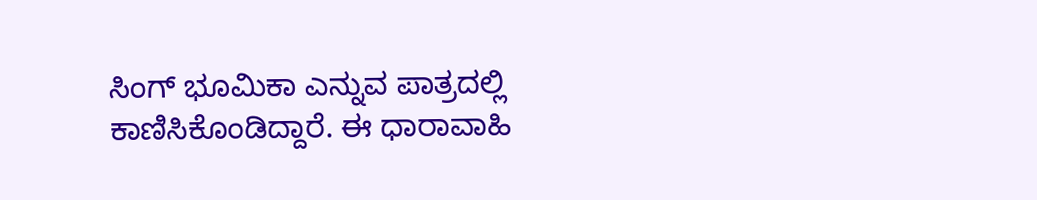ಸಿಂಗ್ ಭೂಮಿಕಾ ಎನ್ನುವ ಪಾತ್ರದಲ್ಲಿ ಕಾಣಿಸಿಕೊಂಡಿದ್ದಾರೆ. ಈ ಧಾರಾವಾಹಿ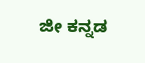ಜೀ ಕನ್ನಡ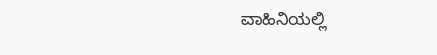ವಾಹಿನಿಯಲ್ಲಿ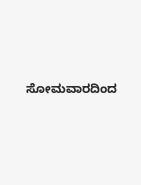ಸೋಮವಾರದಿಂದ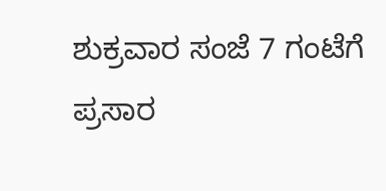ಶುಕ್ರವಾರ ಸಂಜೆ 7 ಗಂಟೆಗೆ ಪ್ರಸಾರ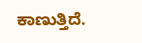ಕಾಣುತ್ತಿದೆ.